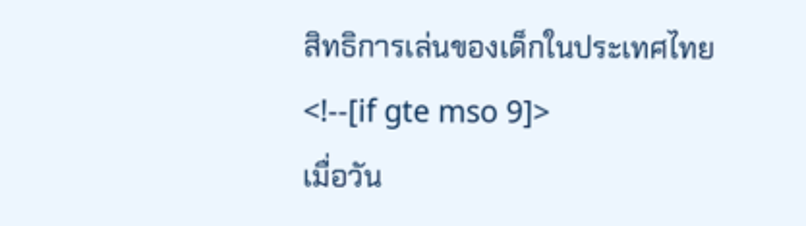สิทธิการเล่นของเด็กในประเทศไทย
<!--[if gte mso 9]>
เมื่อวัน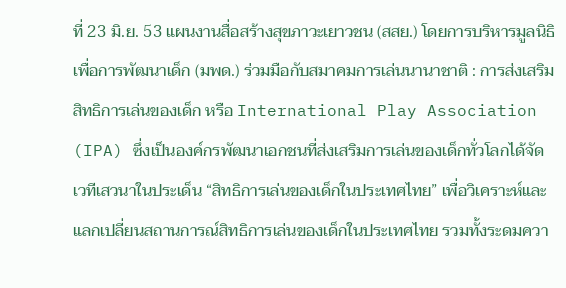ที่ 23 มิ.ย. 53 แผนงานสื่อสร้างสุขภาวะเยาวชน (สสย.) โดยการบริหารมูลนิธิเพื่อการพัฒนาเด็ก (มพด.) ร่วมมือกับสมาคมการเล่นนานาชาติ : การส่งเสริมสิทธิการเล่นของเด็ก หรือ International Play Association (IPA) ซึ่งเป็นองค์กรพัฒนาเอกชนที่ส่งเสริมการเล่นของเด็กทั่วโลกได้จัดเวทีเสวนาในประเด็น “สิทธิการเล่นของเด็กในประเทศไทย” เพื่อวิเคราะห์และแลกเปลี่ยนสถานการณ์สิทธิการเล่นของเด็กในประเทศไทย รวมทั้งระดมควา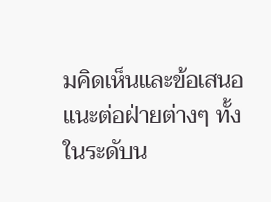มคิดเห็นและข้อเสนอแนะต่อฝ่ายต่างๆ ทั้งในระดับน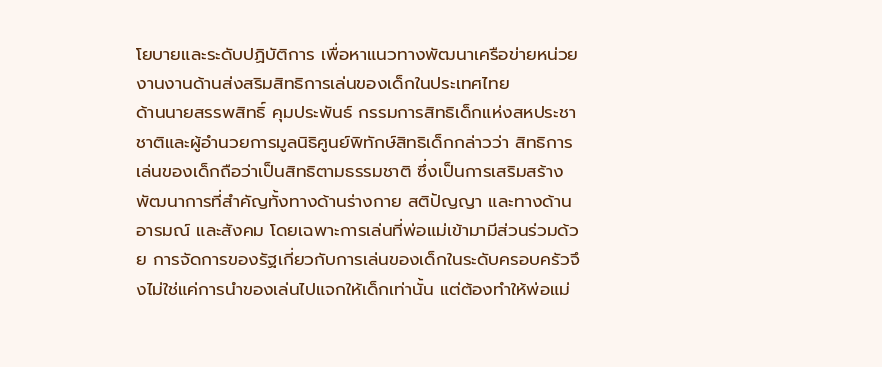โยบายและระดับปฏิบัติการ เพื่อหาแนวทางพัฒนาเครือข่ายหน่วยงานงานด้านส่งสริมสิทธิการเล่นของเด็กในประเทศไทย
ด้านนายสรรพสิทธิ์ คุมประพันธ์ กรรมการสิทธิเด็กแห่งสหประชาชาติและผู้อำนวยการมูลนิธิศูนย์พิทักษ์สิทธิเด็กกล่าวว่า สิทธิการเล่นของเด็กถือว่าเป็นสิทธิตามธรรมชาติ ซึ่งเป็นการเสริมสร้างพัฒนาการที่สำคัญทั้งทางด้านร่างกาย สติปัญญา และทางด้านอารมณ์ และสังคม โดยเฉพาะการเล่นที่พ่อแม่เข้ามามีส่วนร่วมด้วย การจัดการของรัฐเกี่ยวกับการเล่นของเด็กในระดับครอบครัวจึงไม่ใช่แค่การนำของเล่นไปแจกให้เด็กเท่านั้น แต่ต้องทำให้พ่อแม่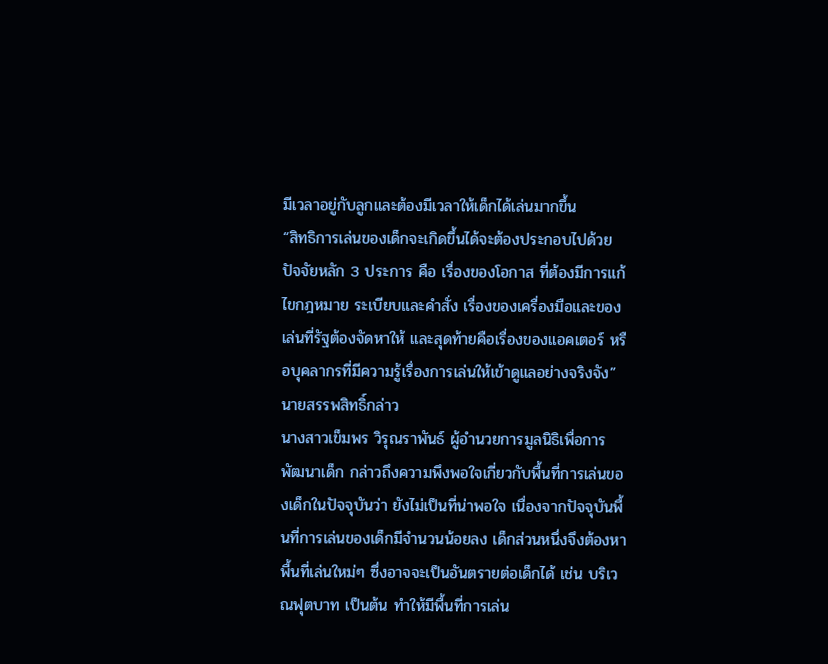มีเวลาอยู่กับลูกและต้องมีเวลาให้เด็กได้เล่นมากขึ้น
“สิทธิการเล่นของเด็กจะเกิดขึ้นได้จะต้องประกอบไปด้วยปัจจัยหลัก 3 ประการ คือ เรื่องของโอกาส ที่ต้องมีการแก้ไขกฎหมาย ระเบียบและคำสั่ง เรื่องของเครื่องมือและของเล่นที่รัฐต้องจัดหาให้ และสุดท้ายคือเรื่องของแอคเตอร์ หรือบุคลากรที่มีความรู้เรื่องการเล่นให้เข้าดูแลอย่างจริงจัง” นายสรรพสิทธิ์กล่าว
นางสาวเข็มพร วิรุณราพันธ์ ผู้อำนวยการมูลนิธิเพื่อการพัฒนาเด็ก กล่าวถึงความพึงพอใจเกี่ยวกับพื้นที่การเล่นของเด็กในปัจจุบันว่า ยังไม่เป็นที่น่าพอใจ เนื่องจากปัจจุบันพื้นที่การเล่นของเด็กมีจำนวนน้อยลง เด็กส่วนหนึ่งจึงต้องหาพื้นที่เล่นใหม่ๆ ซึ่งอาจจะเป็นอันตรายต่อเด็กได้ เช่น บริเวณฟุตบาท เป็นต้น ทำให้มีพื้นที่การเล่น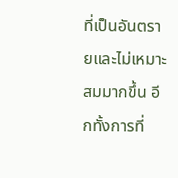ที่เป็นอันตรายและไม่เหมาะสมมากขึ้น อีกทั้งการที่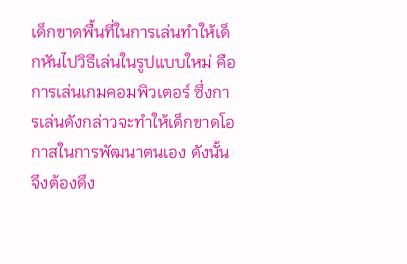เด็กขาดพื้นที่ในการเล่นทำให้เด็กหันไปวิธีเล่นในรูปแบบใหม่ คือการเล่นเกมคอมพิวเตอร์ ซึ่งการเล่นดังกล่าวจะทำให้เด็กขาดโอกาสในการพัฒนาตนเอง ดังนั้นจึงต้องดึง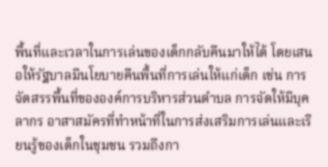พื้นที่และเวลาในการเล่นของเด็กกลับคืนมาให้ได้ โดยเสนอให้รัฐบาลมีนโยบายคืนพื้นที่การเล่นให้แก่เด็ก เช่น การจัดสรรพื้นที่ขององค์การบริหารส่วนตำบล การจัดให้มีบุคลากร อาสาสมัครที่ทำหน้าที่ในการส่งเสริมการเล่นและเรียนรู้ของเด็กในชุมชน รวมถึงกา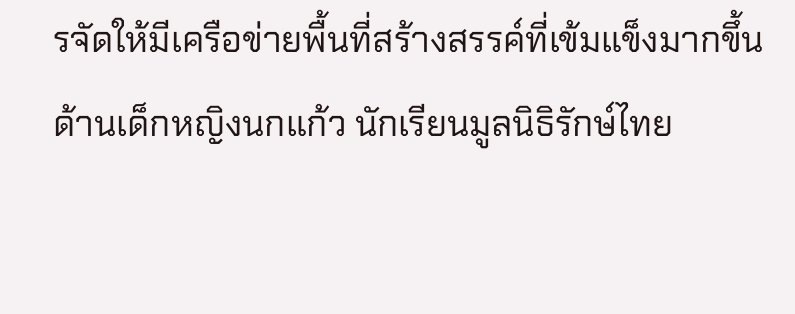รจัดให้มีเครือข่ายพื้นที่สร้างสรรค์ที่เข้มแข็งมากขึ้น
ด้านเด็กหญิงนกแก้ว นักเรียนมูลนิธิรักษ์ไทย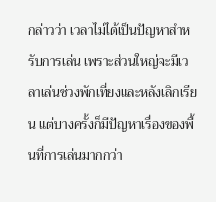กล่าวว่า เวลาไม่ได้เป็นปัญหาสำหรับการเล่น เพราะส่วนใหญ่จะมีเวลาเล่นช่วงพักเที่ยงและหลังเลิกเรียน แต่บางครั้งก็มีปัญหาเรื่องของพื้นที่การเล่นมากกว่า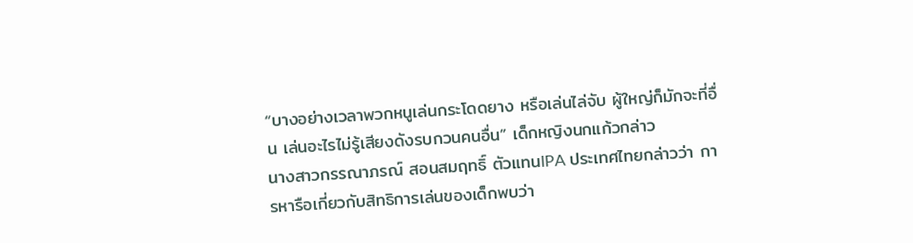“บางอย่างเวลาพวกหนูเล่นกระโดดยาง หรือเล่นไล่จับ ผู้ใหญ่ก็มักจะที่อื่น เล่นอะไรไม่รู้เสียงดังรบกวนคนอื่น” เด็กหญิงนกแก้วกล่าว
นางสาวกรรณาภรณ์ สอนสมฤทธิ์ ตัวแทนIPA ประเทศไทยกล่าวว่า การหารือเกี่ยวกับสิทธิการเล่นของเด็กพบว่า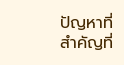ปัญหาที่สำคัญที่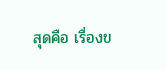สุดคือ เรื่องข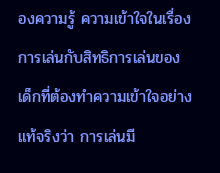องความรู้ ความเข้าใจในเรื่องการเล่นกับสิทธิการเล่นของเด็กที่ต้องทำความเข้าใจอย่างแท้จริงว่า การเล่นมี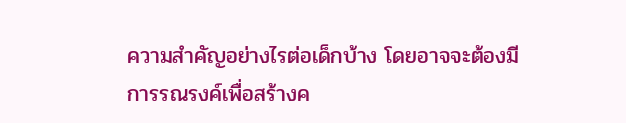ความสำคัญอย่างไรต่อเด็กบ้าง โดยอาจจะต้องมีการรณรงค์เพื่อสร้างค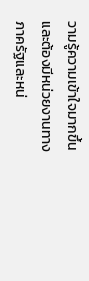วามรู้ความเข้าใจมากขึ้น และต้องมีหน่วยงานทางภาครัฐและหน่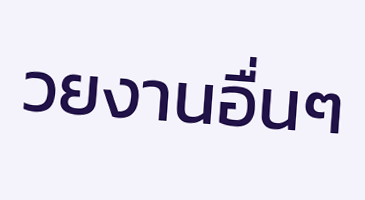วยงานอื่นๆ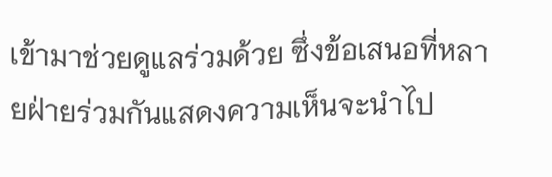เข้ามาช่วยดูแลร่วมด้วย ซึ่งข้อเสนอที่หลายฝ่ายร่วมกันแสดงความเห็นจะนำไป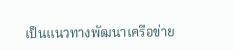เป็นแนวทางพัฒนาเครือข่าย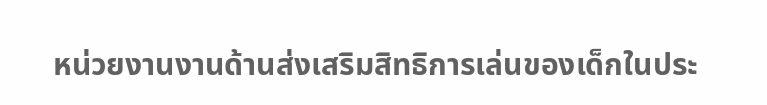หน่วยงานงานด้านส่งเสริมสิทธิการเล่นของเด็กในประ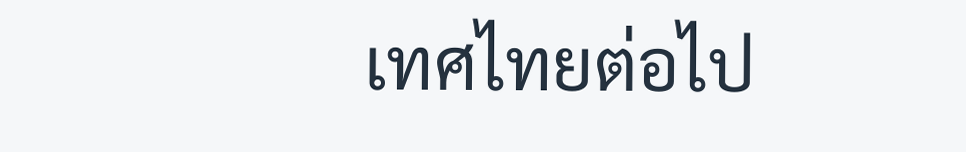เทศไทยต่อไป